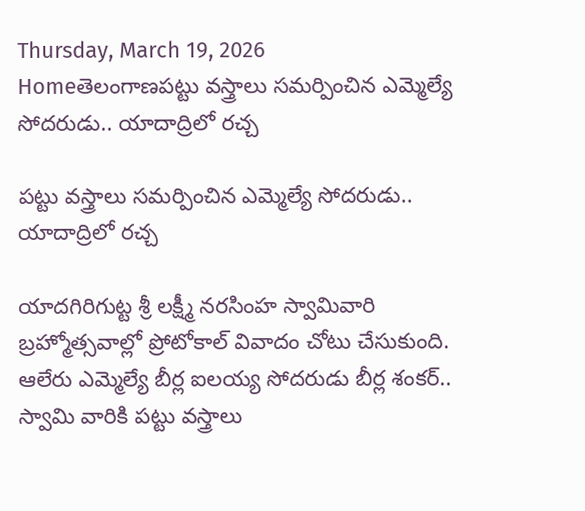Thursday, March 19, 2026
Homeతెలంగాణపట్టు వస్త్రాలు సమర్పించిన ఎమ్మెల్యే సోదరుడు.. యాదాద్రిలో రచ్చ

పట్టు వస్త్రాలు సమర్పించిన ఎమ్మెల్యే సోదరుడు.. యాదాద్రిలో రచ్చ

యాదగిరిగుట్ట శ్రీ లక్ష్మీ నరసింహ స్వామివారి బ్రహ్మోత్సవాల్లో ప్రోటోకాల్ వివాదం చోటు చేసుకుంది. ఆలేరు ఎమ్మెల్యే బీర్ల ఐలయ్య సోదరుడు బీర్ల శంకర్.. స్వామి వారికి పట్టు వస్త్రాలు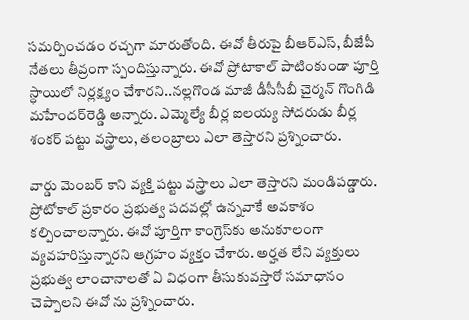సమర్పించడం రచ్చగా మారుతోంది. ఈవో తీరుపై బీఆర్ఎస్, బీజేపీ నేతలు తీవ్రంగా స్పందిస్తున్నారు. ఈవో ప్రోటాకాల్‌ పాటింకుండా పూర్తి స్ధాయిలో నిర్లక్ష్యం చేశారని..నల్లగొండ మాజీ డీసీసీబీ చైర్మన్‌ గొంగిడి మహేందర్‌రెడ్డి అన్నారు. ఎమ్మెల్యే బీర్ల ఐలయ్య సోదరుడు బీర్ల శంకర్‌ పట్టు వస్త్రాలు, తలంబ్రాలు ఎలా తెస్తారని ప్రశ్నించారు.

వార్డు మెంబర్ కాని వ్యక్తి పట్టు వస్త్రాలు ఎలా తెస్తారని మండిపడ్డారు. ప్రోటోకాల్‌ ప్రకారం ప్రభుత్వ పదవల్లో ఉన్నవాకే అవకాశం కల్పించాలన్నారు. ఈవో పూర్తిగా కాంగ్రెస్‌కు అనుకూలంగా వ్యవహరిస్తున్నారని ఆగ్రహం వ్యక్తం చేశారు. అర్హత లేని వ్యక్తులు ప్రభుత్వ లాంచానాలతో ఏ విధంగా తీసుకువస్తారో సమాధానం చెప్పాలని ఈవో ను ప్రశ్నించారు.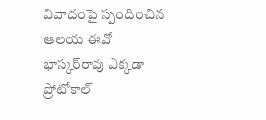వివాదంపై స్పందించిన ఆలయ ఈవో భాస్కర్‌రావు ఎక్కడా ప్రోటోకాల్‌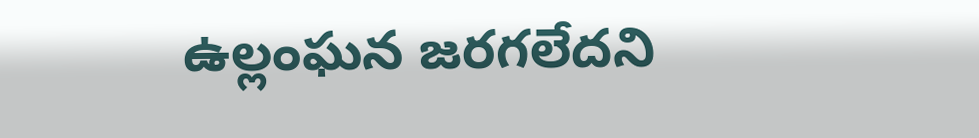ఉల్లంఘన జరగలేదని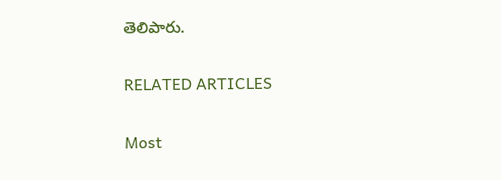తెలిపారు.

RELATED ARTICLES

Most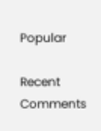Popular

Recent Comments